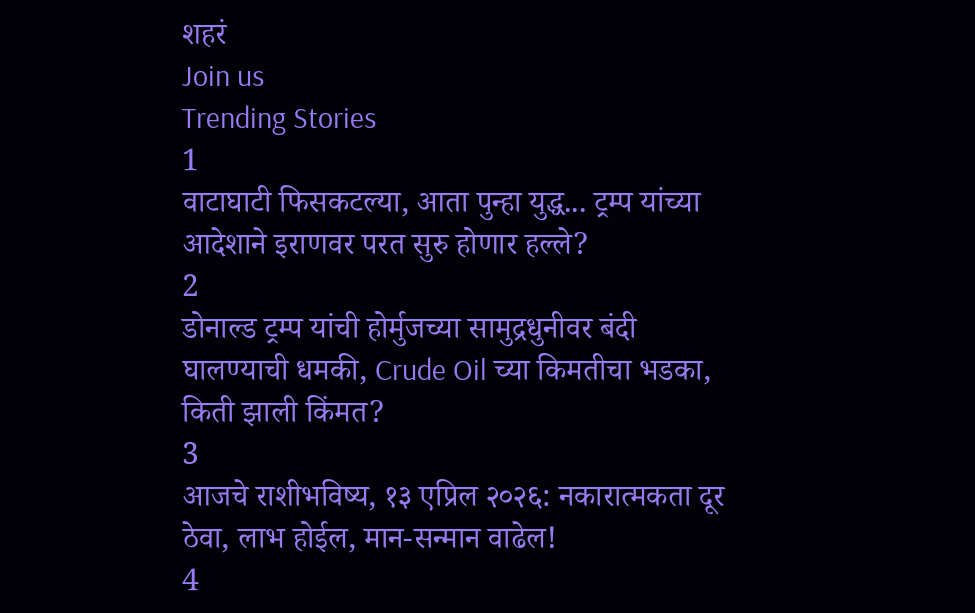शहरं
Join us
Trending Stories
1
वाटाघाटी फिसकटल्या, आता पुन्हा युद्ध... ट्रम्प यांच्या आदेशाने इराणवर परत सुरु होणार हल्ले?
2
डोनाल्ड ट्रम्प यांची होर्मुजच्या सामुद्रधुनीवर बंदी घालण्याची धमकी, Crude Oil च्या किमतीचा भडका, किती झाली किंमत?
3
आजचे राशीभविष्य, १३ एप्रिल २०२६: नकारात्मकता दूर ठेवा, लाभ होईल, मान-सन्मान वाढेल!
4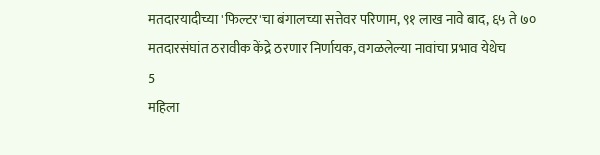मतदारयादीच्या 'फिल्टर'चा बंगालच्या सत्तेवर परिणाम, ९१ लाख नावे बाद, ६५ ते ७० मतदारसंघांत ठरावीक केंद्रे ठरणार निर्णायक, वगळलेल्या नावांचा प्रभाव येथेच
5
महिला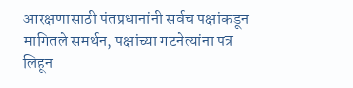आरक्षणासाठी पंतप्रधानांनी सर्वच पक्षांकडून मागितले समर्थन, पक्षांच्या गटनेत्यांना पत्र लिहून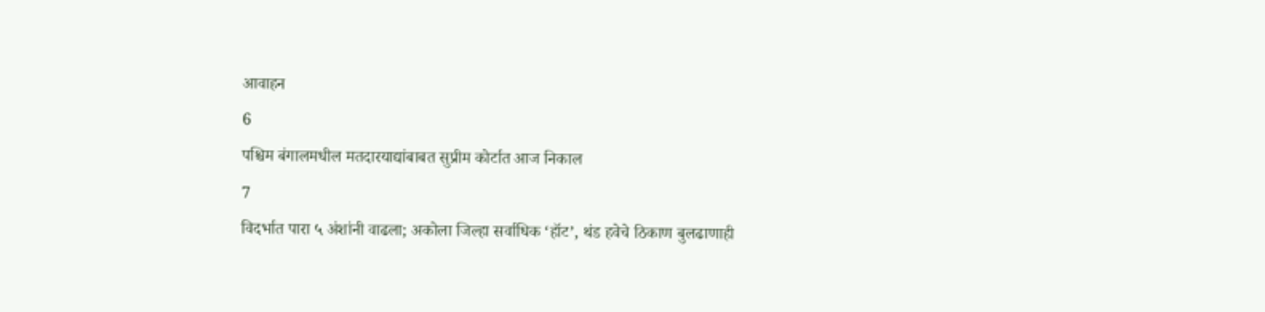आवाहन
6
पश्चिम बंगालमधील मतदारयाद्यांबाबत सुप्रीम कोर्टात आज निकाल
7
विदर्भात पारा ५ अंशांनी वाढला; अकोला जिल्हा सर्वाधिक ‘हॉट’, थंड हवेचे ठिकाण बुलढाणाही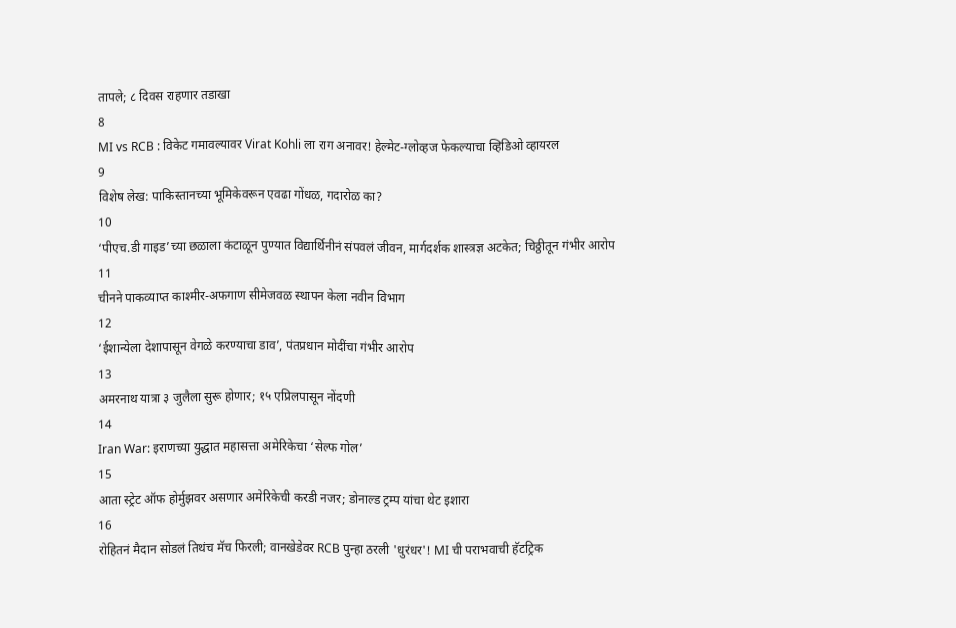तापले; ८ दिवस राहणार तडाखा
8
MI vs RCB : विकेट गमावल्यावर Virat Kohli ला राग अनावर! हेल्मेट-ग्लोव्हज फेकल्याचा व्हिडिओ व्हायरल
9
विशेष लेख: पाकिस्तानच्या भूमिकेवरून एवढा गोंधळ, गदारोळ का?
10
‘पीएच.डी गाइड’च्या छळाला कंटाळून पुण्यात विद्यार्थिनीनं संपवलं जीवन, मार्गदर्शक शास्त्रज्ञ अटकेत; चिठ्ठीतून गंभीर आरोप
11
चीनने पाकव्याप्त काश्मीर-अफगाण सीमेजवळ स्थापन केला नवीन विभाग
12
‘ईशान्येला देशापासून वेगळे करण्याचा डाव’, पंतप्रधान मोदींचा गंभीर आरोप
13
अमरनाथ यात्रा ३ जुलैला सुरू होणार; १५ एप्रिलपासून नोंदणी
14
Iran War: इराणच्या युद्धात महासत्ता अमेरिकेचा ‘सेल्फ गोल’
15
आता स्ट्रेट ऑफ होर्मुझवर असणार अमेरिकेची करडी नजर; डोनाल्ड ट्रम्प यांचा थेट इशारा
16
रोहितनं मैदान सोडलं तिथंच मॅच फिरली; वानखेडेवर RCB पुन्हा ठरली 'धुरंधर'! MI ची पराभवाची हॅटट्रिक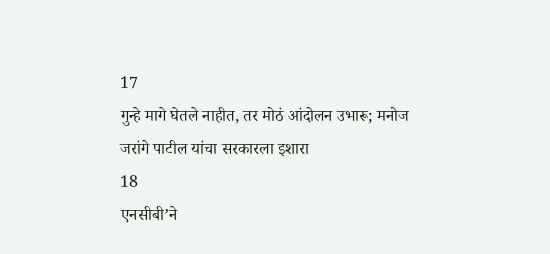17
गुन्हे मागे घेतले नाहीत, तर मोठं आंदोलन उभारू; मनोज जरांगे पाटील यांचा सरकारला इशारा
18
एनसीबी’ने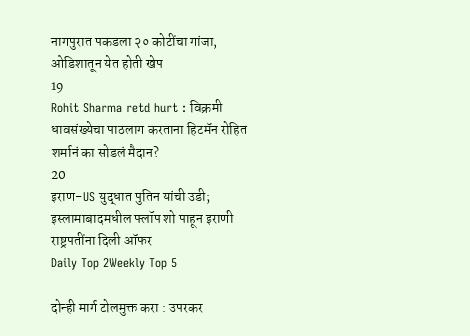नागपुरात पकडला २० कोटींचा गांजा, ओडिशातून येत होती खेप
19
Rohit Sharma retd hurt : विक्रमी धावसंख्येचा पाठलाग करताना हिटमॅन रोहित शर्मानं का सोडलं मैदान?
20
इराण-US युद्धात पुतिन यांची उडी; इस्लामाबादमधील फ्लॉप शो पाहून इराणी राष्ट्रपतींना दिली ऑफर
Daily Top 2Weekly Top 5

दोन्ही मार्ग टोलमुक्त करा : उपरकर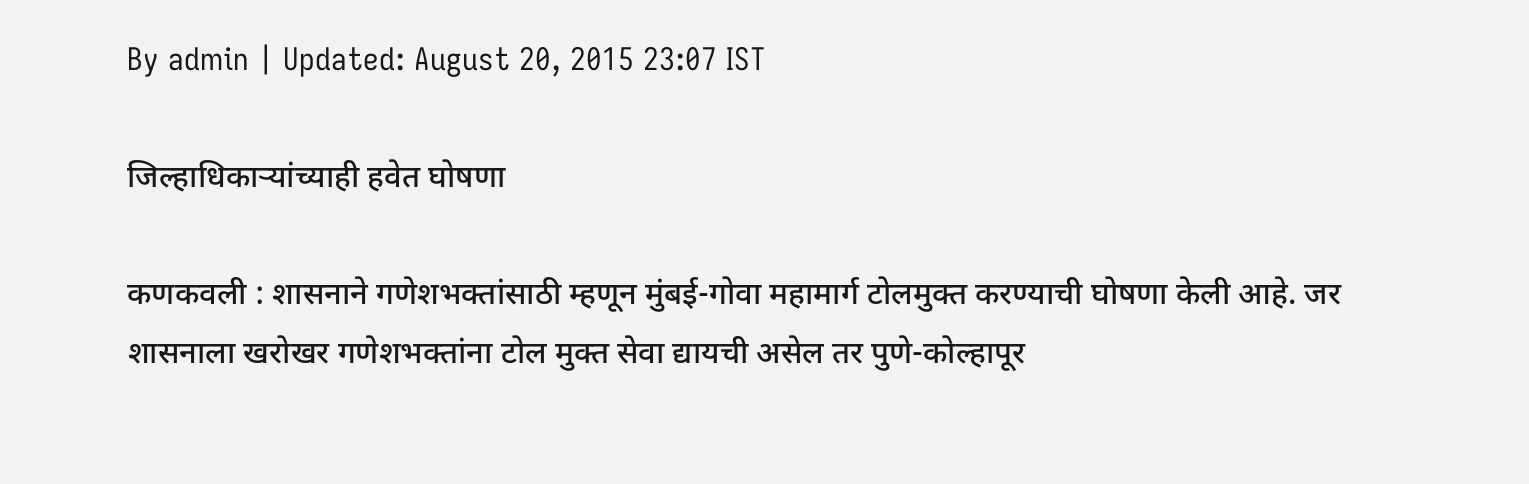By admin | Updated: August 20, 2015 23:07 IST

जिल्हाधिकाऱ्यांच्याही हवेत घोषणा

कणकवली : शासनाने गणेशभक्तांसाठी म्हणून मुंबई-गोवा महामार्ग टोलमुक्त करण्याची घोषणा केली आहे. जर शासनाला खरोखर गणेशभक्तांना टोल मुक्त सेवा द्यायची असेल तर पुणे-कोल्हापूर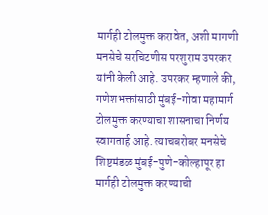मार्गही टोलमुक्त करावेत, अशी मागणी मनसेचे सरचिटणीस परशुराम उपरकर यांनी केली आहे. उपरकर म्हणाले की, गणेशभक्तांसाठी मुंबई-गोवा महामार्ग टोलमुक्त करण्याचा शासनाचा निर्णय स्वागतार्ह आहे. त्याचबरोबर मनसेचे शिष्टमंडळ मुंबई-पुणे-कोल्हापूर हा मार्गही टोलमुक्त करण्याची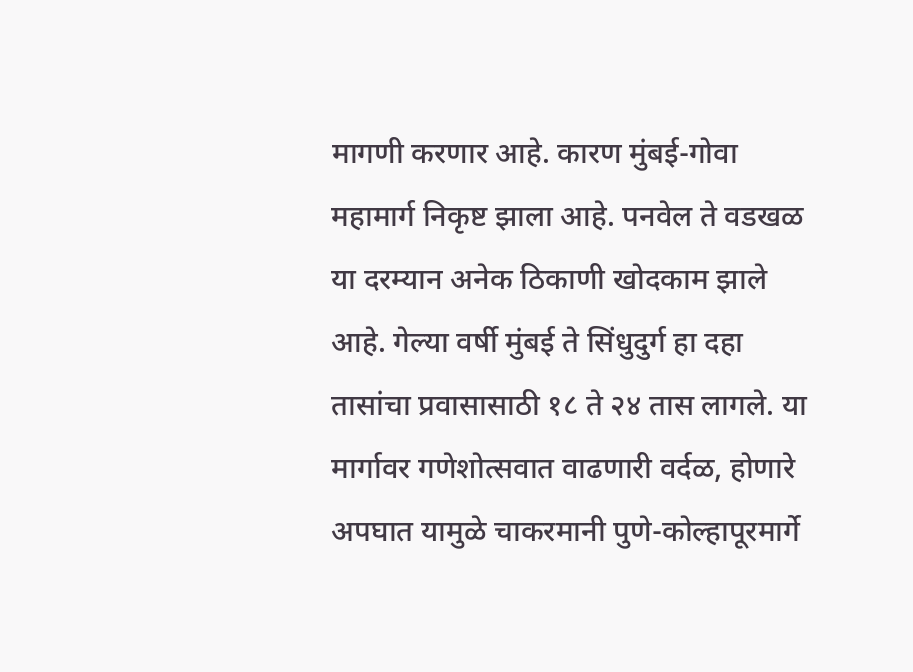मागणी करणार आहे. कारण मुंबई-गोवा महामार्ग निकृष्ट झाला आहे. पनवेल ते वडखळ या दरम्यान अनेक ठिकाणी खोदकाम झाले आहे. गेल्या वर्षी मुंबई ते सिंधुदुर्ग हा दहा तासांचा प्रवासासाठी १८ ते २४ तास लागले. या मार्गावर गणेशोत्सवात वाढणारी वर्दळ, होणारे अपघात यामुळे चाकरमानी पुणे-कोल्हापूरमार्गे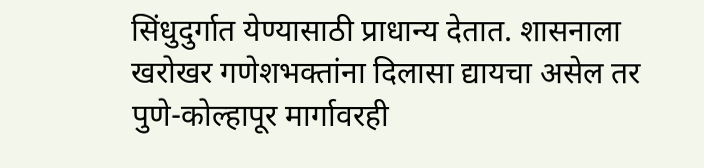सिंधुदुर्गात येण्यासाठी प्राधान्य देतात. शासनाला खरोखर गणेशभक्तांना दिलासा द्यायचा असेल तर पुणे-कोल्हापूर मार्गावरही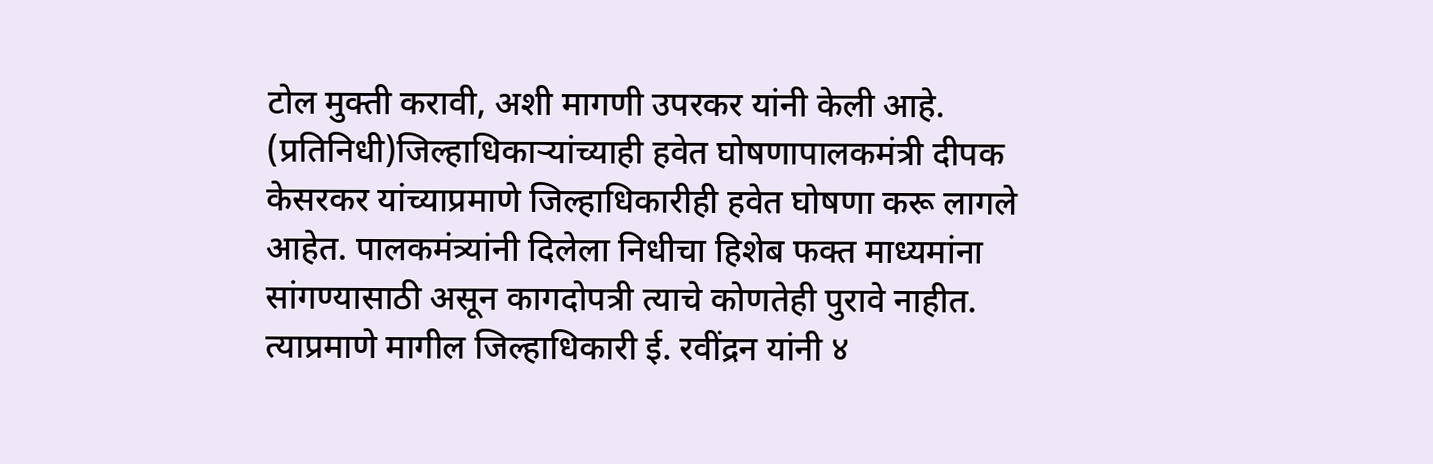टोल मुक्ती करावी, अशी मागणी उपरकर यांनी केली आहे. (प्रतिनिधी)जिल्हाधिकाऱ्यांच्याही हवेत घोषणापालकमंत्री दीपक केसरकर यांच्याप्रमाणे जिल्हाधिकारीही हवेत घोषणा करू लागले आहेत. पालकमंत्र्यांनी दिलेला निधीचा हिशेब फक्त माध्यमांना सांगण्यासाठी असून कागदोपत्री त्याचे कोणतेही पुरावे नाहीत. त्याप्रमाणे मागील जिल्हाधिकारी ई. रवींद्रन यांनी ४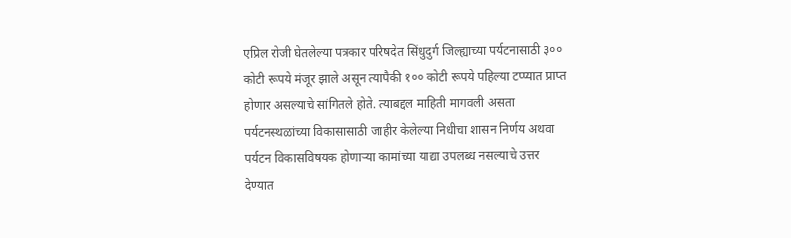एप्रिल रोजी घेतलेल्या पत्रकार परिषदेत सिंधुदुर्ग जिल्ह्याच्या पर्यटनासाठी ३०० कोटी रूपये मंजूर झाले असून त्यापैकी १०० कोटी रूपये पहिल्या टप्प्यात प्राप्त होणार असल्याचे सांगितले होते. त्याबद्दल माहिती मागवली असता पर्यटनस्थळांच्या विकासासाठी जाहीर केलेल्या निधीचा शासन निर्णय अथवा पर्यटन विकासविषयक होणाऱ्या कामांच्या याद्या उपलब्ध नसल्याचे उत्तर देण्यात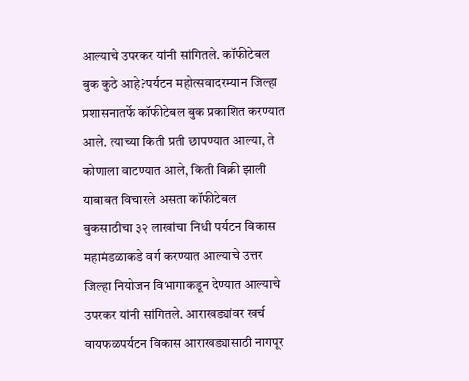आल्याचे उपरकर यांनी सांगितले. कॉफीटेबल बुक कुठे आहे?पर्यटन महोत्सवादरम्यान जिल्हा प्रशासनातर्फे कॉफीटेबल बुक प्रकाशित करण्यात आले. त्याच्या किती प्रती छापण्यात आल्या, ते कोणाला वाटण्यात आले, किती विक्री झाली याबाबत विचारले असता कॉफीटेबल बुकसाठीचा ३२ लाखांचा निधी पर्यटन विकास महामंडळाकडे वर्ग करण्यात आल्याचे उत्तर जिल्हा नियोजन विभागाकडून देण्यात आल्याचे उपरकर यांनी सांगितले. आराखड्यांवर खर्च वायफळपर्यटन विकास आराखड्यासाठी नागपूर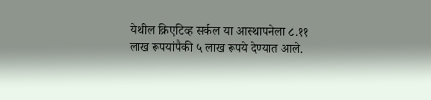येथील क्रिएटिव्ह सर्कल या आस्थापनेला ८.११ लाख रूपयांपैकी ५ लाख रूपये देण्यात आले.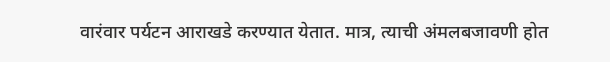वारंवार पर्यटन आराखडे करण्यात येतात. मात्र, त्याची अंमलबजावणी होत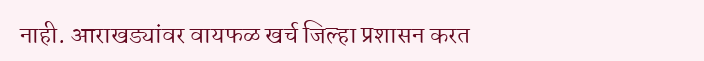नाही. आराखड्यांवर वायफळ खर्च जिल्हा प्रशासन करत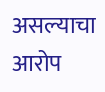असल्याचा आरोप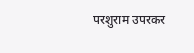परशुराम उपरकर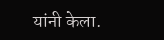यांनी केला.